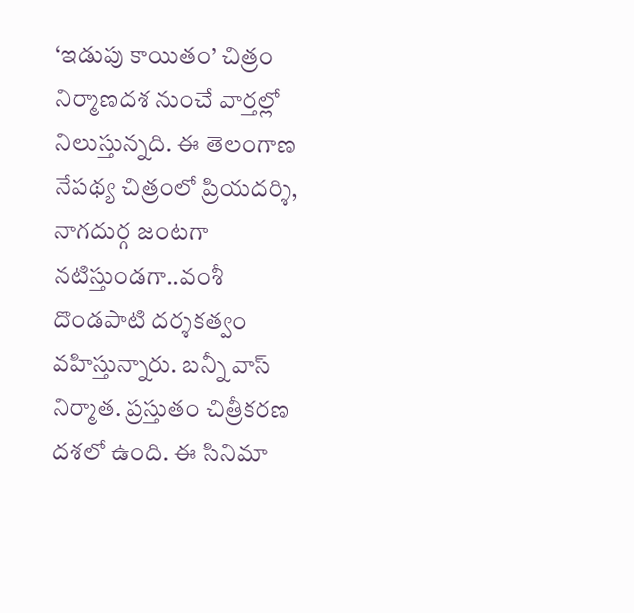‘ఇడుపు కాయితం’ చిత్రం నిర్మాణదశ నుంచే వార్తల్లో నిలుస్తున్నది. ఈ తెలంగాణ నేపథ్య చిత్రంలో ప్రియదర్శి, నాగదుర్గ జంటగా నటిస్తుండగా..వంశీ దొండపాటి దర్శకత్వం వహిస్తున్నారు. బన్నీ వాస్ నిర్మాత. ప్రస్తుతం చిత్రీకరణ దశలో ఉంది. ఈ సినిమా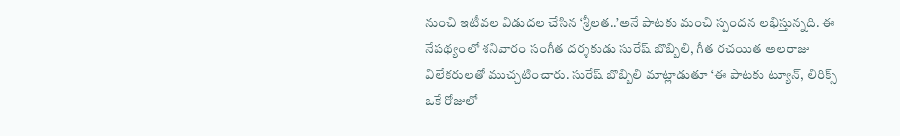నుంచి ఇటీవల విడుదల చేసిన ‘శ్రీలత..’అనే పాటకు మంచి స్పందన లభిస్తున్నది. ఈ నేపథ్యంలో శనివారం సంగీత దర్శకుడు సురేష్ బొబ్బిలి, గీత రచయిత అలరాజు విలేకరులతో ముచ్చటించారు. సురేష్ బొబ్బిలి మాట్లాడుతూ ‘ఈ పాటకు ట్యూన్, లిరిక్స్ ఒకే రోజులో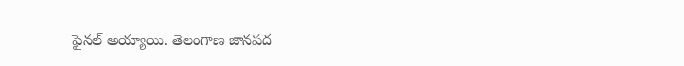ఫైనల్ అయ్యాయి. తెలంగాణ జానపద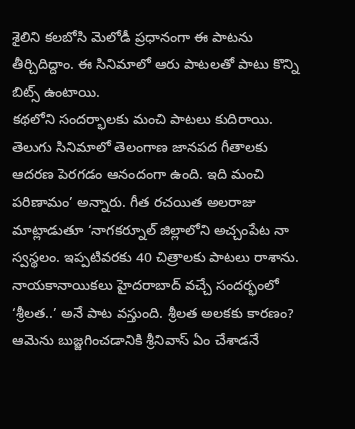శైలిని కలబోసి మెలోడీ ప్రధానంగా ఈ పాటను తీర్చిదిద్దాం. ఈ సినిమాలో ఆరు పాటలతో పాటు కొన్ని బిట్స్ ఉంటాయి.
కథలోని సందర్భాలకు మంచి పాటలు కుదిరాయి. తెలుగు సినిమాలో తెలంగాణ జానపద గీతాలకు ఆదరణ పెరగడం ఆనందంగా ఉంది. ఇది మంచి పరిణామం’ అన్నారు. గీత రచయిత అలరాజు మాట్లాడుతూ ‘నాగకర్నూల్ జిల్లాలోని అచ్చంపేట నా స్వస్థలం. ఇప్పటివరకు 40 చిత్రాలకు పాటలు రాశాను. నాయకానాయికలు హైదరాబాద్ వచ్చే సందర్భంలో ‘శ్రీలత..’ అనే పాట వస్తుంది. శ్రీలత అలకకు కారణం? ఆమెను బుజ్జగించడానికి శ్రీనివాస్ ఏం చేశాడనే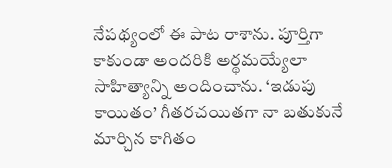నేపథ్యంలో ఈ పాట రాశాను. పూర్తిగా కాకుండా అందరికి అర్థమయ్యేలా సాహిత్యాన్ని అందించాను. ‘ఇడుపు కాయితం’ గీతరచయితగా నా బతుకునే మార్చిన కాగితం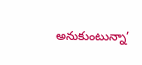అనుకుంటున్నా’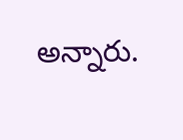అన్నారు.